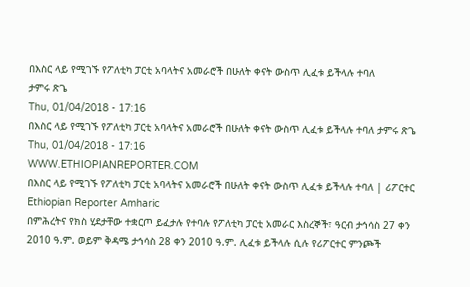በእስር ላይ የሚገኙ የፖለቲካ ፓርቲ አባላትና አመራሮች በሁለት ቀናት ውስጥ ሊፈቱ ይችላሉ ተባለ
ታምሩ ጽጌ
Thu, 01/04/2018 - 17:16
በእስር ላይ የሚገኙ የፖለቲካ ፓርቲ አባላትና አመራሮች በሁለት ቀናት ውስጥ ሊፈቱ ይችላሉ ተባለ ታምሩ ጽጌ Thu, 01/04/2018 - 17:16
WWW.ETHIOPIANREPORTER.COM
በእስር ላይ የሚገኙ የፖለቲካ ፓርቲ አባላትና አመራሮች በሁለት ቀናት ውስጥ ሊፈቱ ይችላሉ ተባለ | ሪፖርተር Ethiopian Reporter Amharic
በምሕረትና የክስ ሂደታቸው ተቋርጦ ይፈታሉ የተባሉ የፖለቲካ ፓርቲ አመራር እስረኞች፣ ዓርብ ታኅሳስ 27 ቀን 2010 ዓ.ም. ወይም ቅዳሜ ታኅሳስ 28 ቀን 2010 ዓ.ም. ሊፈቱ ይችላሉ ሲሉ የሪፖርተር ምንጮች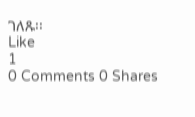ገለጹ፡፡
Like
1
0 Comments 0 Shares